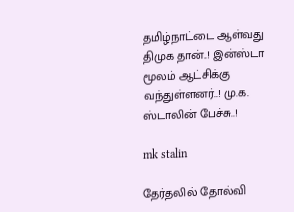தமிழ்நாட்டை ஆள்வது திமுக தான்..! இன்ஸ்டா மூலம் ஆட்சிக்கு வந்துள்ளனர்..! மு.க. ஸ்டாலின் பேச்சு..!

mk stalin

தேர்தலில் தோல்வி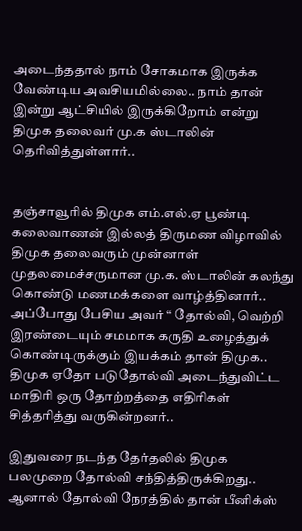அடைந்ததால் நாம் சோகமாக இருக்க வேண்டிய அவசியமில்லை.. நாம் தான் இன்று ஆட்சியில் இருக்கிறோம் என்று திமுக தலைவர் மு.க ஸ்டாலின் தெரிவித்துள்ளார்..


தஞ்சாவூரில் திமுக எம்.எல்.ஏ பூண்டி கலைவாணன் இல்லத் திருமண விழாவில் திமுக தலைவரும் முன்னாள் முதலமைச்சருமான மு.க. ஸ்டாலின் கலந்து கொண்டு மணமக்களை வாழ்த்தினார்.. அப்போது பேசிய அவர் “ தோல்வி, வெற்றி இரண்டையும் சமமாக கருதி உழைத்துக் கொண்டிருக்கும் இயக்கம் தான் திமுக.. திமுக ஏதோ படுதோல்வி அடைந்துவிட்ட மாதிரி ஒரு தோற்றத்தை எதிரிகள் சித்தரித்து வருகின்றனர்..

இதுவரை நடந்த தேர்தலில் திமுக பலமுறை தோல்வி சந்தித்திருக்கிறது.. ஆனால் தோல்வி நேரத்தில் தான் பீனிக்ஸ்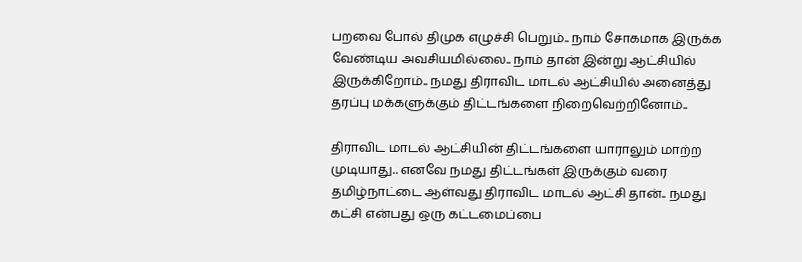பறவை போல் திமுக எழுச்சி பெறும்.. நாம் சோகமாக இருக்க வேண்டிய அவசியமில்லை.. நாம் தான் இன்று ஆட்சியில் இருக்கிறோம்.. நமது திராவிட மாடல் ஆட்சியில் அனைத்து தரப்பு மக்களுக்கும் திட்டங்களை நிறைவெற்றினோம்..

திராவிட மாடல் ஆட்சியின் திட்டங்களை யாராலும் மாற்ற முடியாது.. எனவே நமது திட்டங்கள் இருக்கும் வரை தமிழ்நாட்டை ஆள்வது திராவிட மாடல் ஆட்சி தான்.. நமது கட்சி என்பது ஒரு கட்டமைப்பை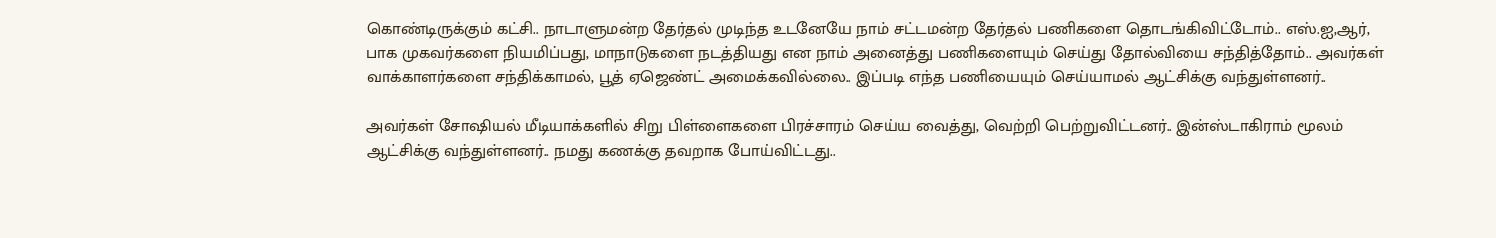கொண்டிருக்கும் கட்சி.. நாடாளுமன்ற தேர்தல் முடிந்த உடனேயே நாம் சட்டமன்ற தேர்தல் பணிகளை தொடங்கிவிட்டோம்.. எஸ்.ஐ,ஆர், பாக முகவர்களை நியமிப்பது, மாநாடுகளை நடத்தியது என நாம் அனைத்து பணிகளையும் செய்து தோல்வியை சந்தித்தோம்.. அவர்கள் வாக்காளர்களை சந்திக்காமல், பூத் ஏஜெண்ட் அமைக்கவில்லை.. இப்படி எந்த பணியையும் செய்யாமல் ஆட்சிக்கு வந்துள்ளனர்..

அவர்கள் சோஷியல் மீடியாக்களில் சிறு பிள்ளைகளை பிரச்சாரம் செய்ய வைத்து, வெற்றி பெற்றுவிட்டனர்.. இன்ஸ்டாகிராம் மூலம் ஆட்சிக்கு வந்துள்ளனர்.. நமது கணக்கு தவறாக போய்விட்டது..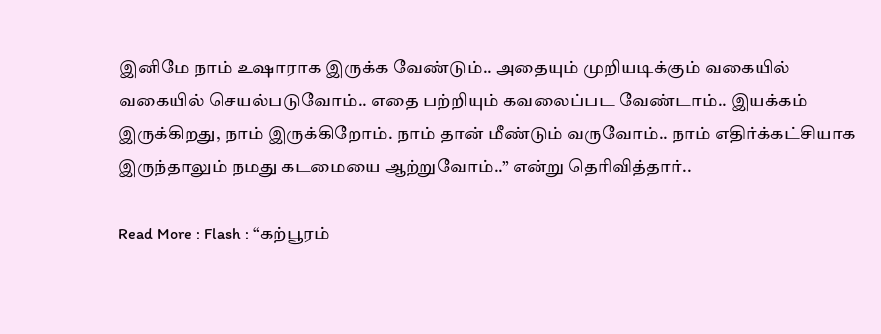இனிமே நாம் உஷாராக இருக்க வேண்டும்.. அதையும் முறியடிக்கும் வகையில் வகையில் செயல்படுவோம்.. எதை பற்றியும் கவலைப்பட வேண்டாம்.. இயக்கம் இருக்கிறது, நாம் இருக்கிறோம். நாம் தான் மீண்டும் வருவோம்.. நாம் எதிர்க்கட்சியாக இருந்தாலும் நமது கடமையை ஆற்றுவோம்..” என்று தெரிவித்தார்..

Read More : Flash : “கற்பூரம்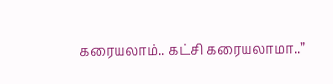கரையலாம்.. கட்சி கரையலாமா..”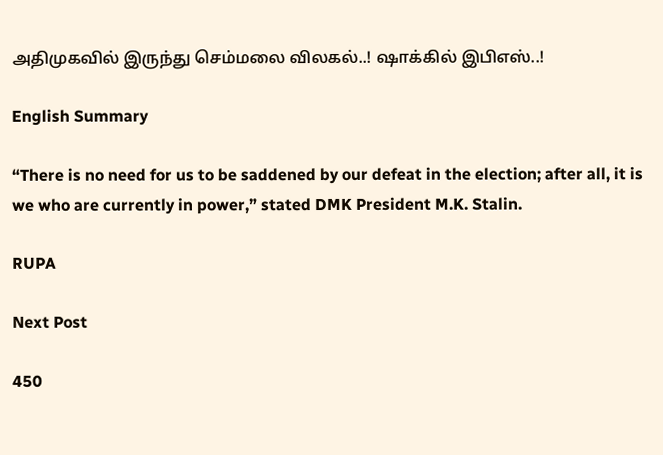அதிமுகவில் இருந்து செம்மலை விலகல்..! ஷாக்கில் இபிஎஸ்..!

English Summary

“There is no need for us to be saddened by our defeat in the election; after all, it is we who are currently in power,” stated DMK President M.K. Stalin.

RUPA

Next Post

450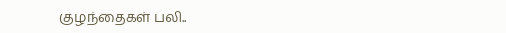குழந்தைகள் பலி..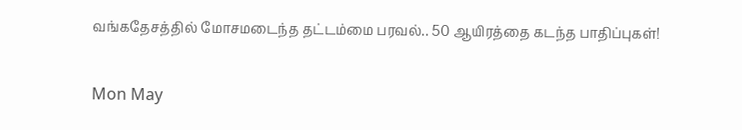வங்கதேசத்தில் மோசமடைந்த தட்டம்மை பரவல்.. 50 ஆயிரத்தை கடந்த பாதிப்புகள்!

Mon May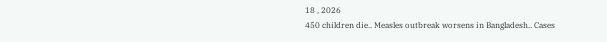18 , 2026
450 children die.. Measles outbreak worsens in Bangladesh.. Cases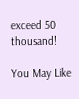exceed 50 thousand!

You May Like